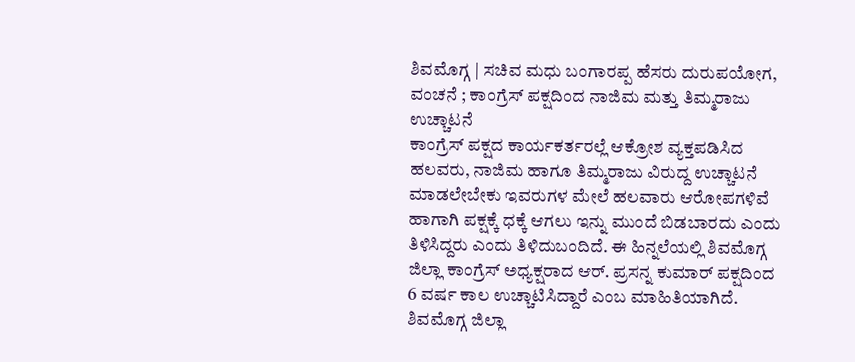ಶಿವಮೊಗ್ಗ | ಸಚಿವ ಮಧು ಬಂಗಾರಪ್ಪ ಹೆಸರು ದುರುಪಯೋಗ, ವಂಚನೆ ; ಕಾಂಗ್ರೆಸ್ ಪಕ್ಷದಿಂದ ನಾಜಿಮ ಮತ್ತು ತಿಮ್ಮರಾಜು ಉಚ್ಚಾಟನೆ
ಕಾಂಗ್ರೆಸ್ ಪಕ್ಷದ ಕಾರ್ಯಕರ್ತರಲ್ಲೆ ಆಕ್ರೋಶ ವ್ಯಕ್ತಪಡಿಸಿದ ಹಲವರು, ನಾಜಿಮ ಹಾಗೂ ತಿಮ್ಮರಾಜು ವಿರುದ್ದ ಉಚ್ಚಾಟನೆ ಮಾಡಲೇಬೇಕು ಇವರುಗಳ ಮೇಲೆ ಹಲವಾರು ಆರೋಪಗಳಿವೆ ಹಾಗಾಗಿ ಪಕ್ಷಕ್ಕೆ ಧಕ್ಕೆ ಆಗಲು ಇನ್ನು ಮುಂದೆ ಬಿಡಬಾರದು ಎಂದು ತಿಳಿಸಿದ್ದರು ಎಂದು ತಿಳಿದುಬಂದಿದೆ. ಈ ಹಿನ್ನಲೆಯಲ್ಲಿ ಶಿವಮೊಗ್ಗ ಜಿಲ್ಲಾ ಕಾಂಗ್ರೆಸ್ ಅಧ್ಯಕ್ಷರಾದ ಆರ್. ಪ್ರಸನ್ನ ಕುಮಾರ್ ಪಕ್ಷದಿಂದ 6 ವರ್ಷ ಕಾಲ ಉಚ್ಚಾಟಿಸಿದ್ದಾರೆ ಎಂಬ ಮಾಹಿತಿಯಾಗಿದೆ. ಶಿವಮೊಗ್ಗ ಜಿಲ್ಲಾ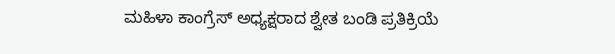ಮಹಿಳಾ ಕಾಂಗ್ರೆಸ್ ಅಧ್ಯಕ್ಷರಾದ ಶ್ವೇತ ಬಂಡಿ ಪ್ರತಿಕ್ರಿಯೆ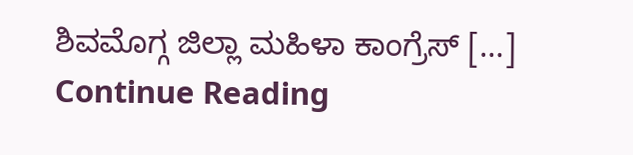ಶಿವಮೊಗ್ಗ ಜಿಲ್ಲಾ ಮಹಿಳಾ ಕಾಂಗ್ರೆಸ್ […]
Continue Reading